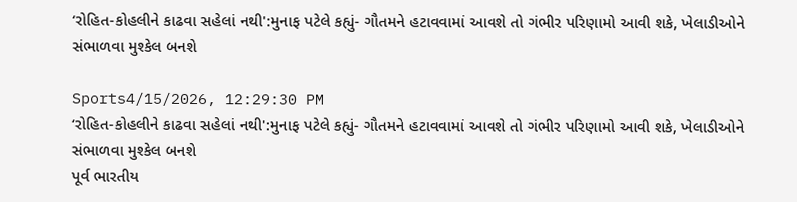‘રોહિત-કોહલીને કાઢવા સહેલાં નથી':મુનાફ પટેલે કહ્યું- ગૌતમને હટાવવામાં આવશે તો ગંભીર પરિણામો આવી શકે, ખેલાડીઓને સંભાળવા મુશ્કેલ બનશે

Sports4/15/2026, 12:29:30 PM
‘રોહિત-કોહલીને કાઢવા સહેલાં નથી':મુનાફ પટેલે કહ્યું- ગૌતમને હટાવવામાં આવશે તો ગંભીર પરિણામો આવી શકે, ખેલાડીઓને સંભાળવા મુશ્કેલ બનશે
પૂર્વ ભારતીય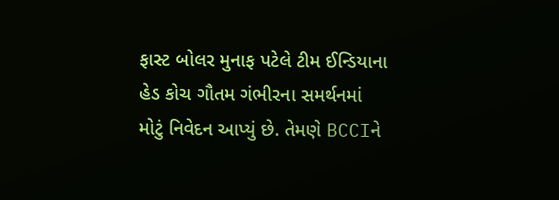ફાસ્ટ બોલર મુનાફ પટેલે ટીમ ઈન્ડિયાના હેડ કોચ ગૌતમ ગંભીરના સમર્થનમાં મોટું નિવેદન આપ્યું છે. તેમણે BCCIને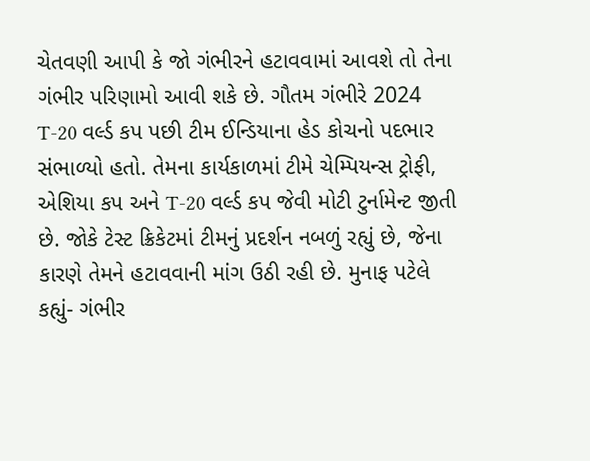ચેતવણી આપી કે જો ગંભીરને હટાવવામાં આવશે તો તેના ગંભીર પરિણામો આવી શકે છે. ગૌતમ ગંભીરે 2024 T-20 વર્લ્ડ કપ પછી ટીમ ઈન્ડિયાના હેડ કોચનો પદભાર સંભાળ્યો હતો. તેમના કાર્યકાળમાં ટીમે ચેમ્પિયન્સ ટ્રોફી, એશિયા કપ અને T-20 વર્લ્ડ કપ જેવી મોટી ટુર્નામેન્ટ જીતી છે. જોકે ટેસ્ટ ક્રિકેટમાં ટીમનું પ્રદર્શન નબળું રહ્યું છે, જેના કારણે તેમને હટાવવાની માંગ ઉઠી રહી છે. મુનાફ પટેલે કહ્યું- ગંભીર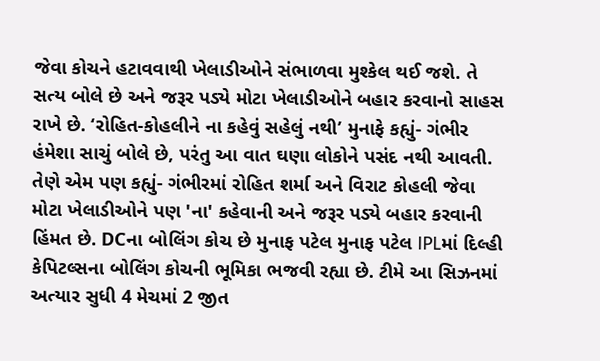જેવા કોચને હટાવવાથી ખેલાડીઓને સંભાળવા મુશ્કેલ થઈ જશે. તે સત્ય બોલે છે અને જરૂર પડ્યે મોટા ખેલાડીઓને બહાર કરવાનો સાહસ રાખે છે. ‘રોહિત-કોહલીને ના કહેવું સહેલું નથી’ મુનાફે કહ્યું- ગંભીર હંમેશા સાચું બોલે છે, પરંતુ આ વાત ઘણા લોકોને પસંદ નથી આવતી. તેણે એમ પણ કહ્યું- ગંભીરમાં રોહિત શર્મા અને વિરાટ કોહલી જેવા મોટા ખેલાડીઓને પણ 'ના' કહેવાની અને જરૂર પડ્યે બહાર કરવાની હિંમત છે. DCના બોલિંગ કોચ છે મુનાફ પટેલ મુનાફ પટેલ IPLમાં દિલ્હી કેપિટલ્સના બોલિંગ કોચની ભૂમિકા ભજવી રહ્યા છે. ટીમે આ સિઝનમાં અત્યાર સુધી 4 મેચમાં 2 જીત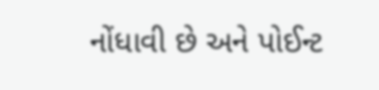નોંધાવી છે અને પોઈન્ટ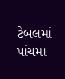ટેબલમાં પાંચમા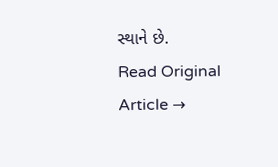સ્થાને છે.
Read Original Article →